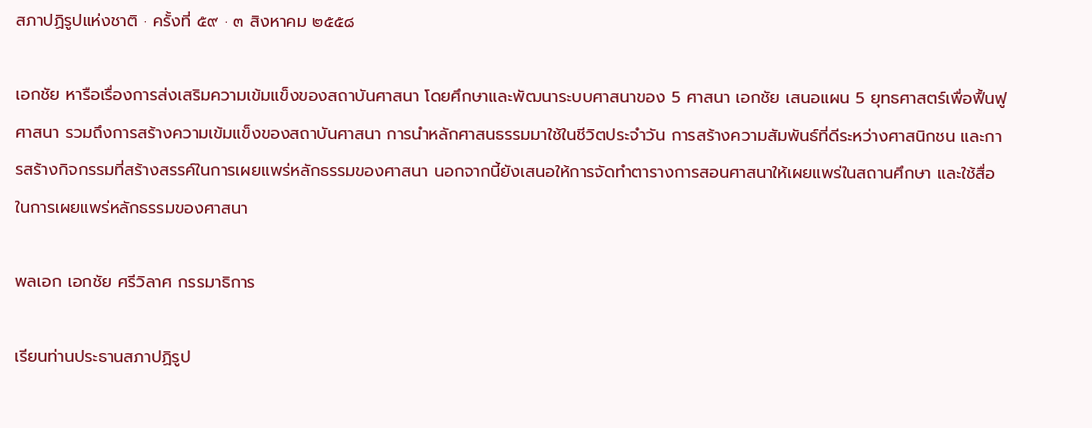สภาปฏิรูปแห่งชาติ · ครั้งที่ ๕๙ · ๓ สิงหาคม ๒๕๕๘

เอกชัย หารือเรื่องการส่งเสริมความเข้มแข็งของสถาบันศาสนา โดยศึกษาและพัฒนาระบบศาสนาของ 5 ศาสนา เอกชัย เสนอแผน 5 ยุทธศาสตร์เพื่อฟื้นฟูศาสนา รวมถึงการสร้างความเข้มแข็งของสถาบันศาสนา การนำหลักศาสนธรรมมาใช้ในชีวิตประจำวัน การสร้างความสัมพันธ์ที่ดีระหว่างศาสนิกชน และการสร้างกิจกรรมที่สร้างสรรค์ในการเผยแพร่หลักธรรมของศาสนา นอกจากนี้ยังเสนอให้การจัดทำตารางการสอนศาสนาให้เผยแพร่ในสถานศึกษา และใช้สื่อในการเผยแพร่หลักธรรมของศาสนา

พลเอก เอกชัย ศรีวิลาศ กรรมาธิการ

เรียนท่านประธานสภาปฏิรูป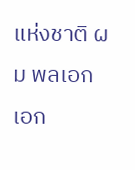แห่งชาติ ผม พลเอก เอก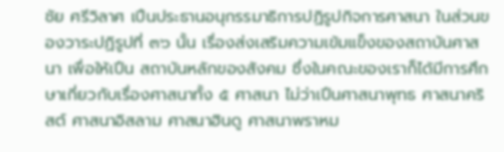ชัย ศรีวิลาศ เปึนประธานอนุกรรมาธิการปฏิรูปกิจการศาสนา ในส่วนของวาระปฏิรูปที่ ๓๖ นั้น เรื่องส่งเสริมความเข้มแข็งของสถาบันศาสนา เพื่อให้เปึน สถาบันหลักของสังคม ซึ่งในคณะของเราก็ได้มีการศึกษาเกี่ยวกับเรื่องศาสนาทั้ง ๕ ศาสนา ไม่ว่าเปึนศาสนาพุทธ ศาสนาคริสต์ ศาสนาอิสลาม ศาสนาฮินดู ศาสนาพราหม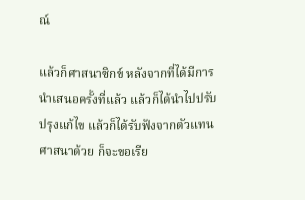ณ์

แล้วก็ศาสนาซิกข์ หลังจากที่ได้มีการนําเสนอครั้งที่แล้ว แล้วก็ได้นําไปปรับปรุงแก้ไข แล้วก็ได้รับฟังจากตัวแทนศาสนาด้วย ก็จะขอเรีย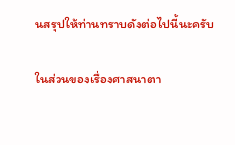นสรุปให้ท่านทราบดังต่อไปนี้นะครับ

ในส่วนของเรื่องศาสนาตา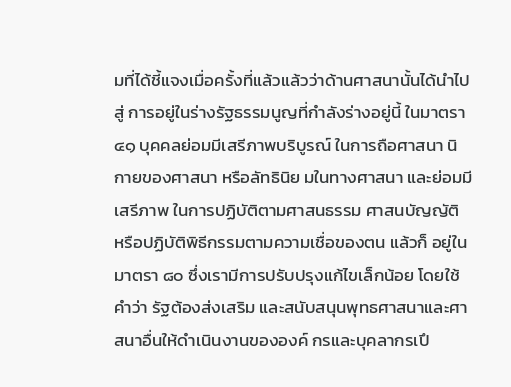มที่ได้ชี้แจงเมื่อครั้งที่แล้วแล้วว่าด้านศาสนานั้นได้นําไปสู่ การอยู่ในร่างรัฐธรรมนูญที่กําลังร่างอยู่นี้ ในมาตรา ๔๑ บุคคลย่อมมีเสรีภาพบริบูรณ์ ในการถือศาสนา นิกายของศาสนา หรือลัทธินิย มในทางศาสนา และย่อมมีเสรีภาพ ในการปฏิบัติตามศาสนธรรม ศาสนบัญญัติ หรือปฏิบัติพิธีกรรมตามความเชื่อของตน แล้วก็ อยู่ในมาตรา ๘๐ ซึ่งเรามีการปรับปรุงแก้ไขเล็กน้อย โดยใช้คําว่า รัฐต้องส่งเสริม และสนับสนุนพุทธศาสนาและศาสนาอื่นให้ดําเนินงานขององค์ กรและบุคลากรเปึ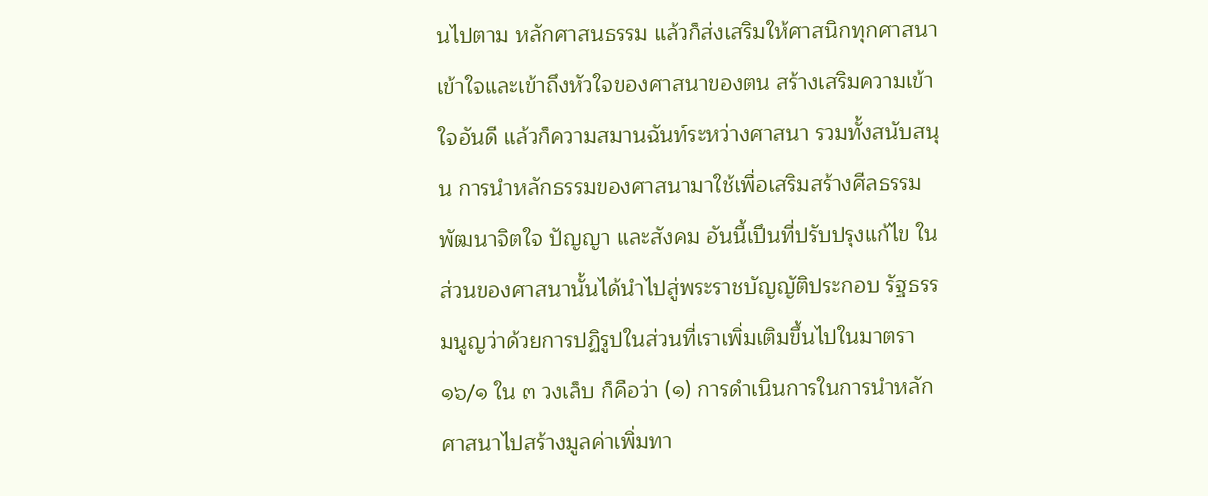นไปตาม หลักศาสนธรรม แล้วก็ส่งเสริมให้ศาสนิกทุกศาสนาเข้าใจและเข้าถึงหัวใจของศาสนาของตน สร้างเสริมความเข้าใจอันดี แล้วก็ความสมานฉันท์ระหว่างศาสนา รวมทั้งสนับสนุน การนําหลักธรรมของศาสนามาใช้เพื่อเสริมสร้างศีลธรรม พัฒนาจิตใจ ปัญญา และสังคม อันนี้เปึนที่ปรับปรุงแก้ไข ในส่วนของศาสนานั้นได้นําไปสู่พระราชบัญญัติประกอบ รัฐธรรมนูญว่าด้วยการปฏิรูปในส่วนที่เราเพิ่มเติมขึ้นไปในมาตรา ๑๖/๑ ใน ๓ วงเล็บ ก็คือว่า (๑) การดําเนินการในการนําหลักศาสนาไปสร้างมูลค่าเพิ่มทา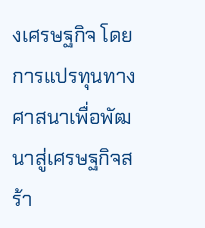งเศรษฐกิจ โดยการแปรทุนทาง ศาสนาเพื่อพัฒนาสู่เศรษฐกิจสร้า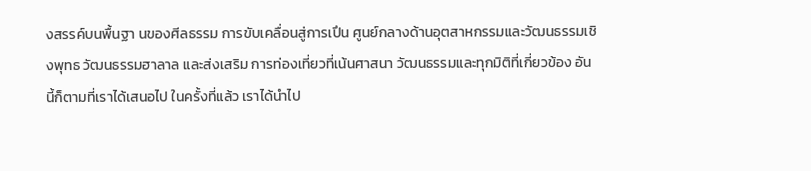งสรรค์บนพื้นฐา นของศีลธรรม การขับเคลื่อนสู่การเปึน ศูนย์กลางด้านอุตสาหกรรมและวัฒนธรรมเชิงพุทธ วัฒนธรรมฮาลาล และส่งเสริม การท่องเที่ยวที่เน้นศาสนา วัฒนธรรมและทุกมิติที่เกี่ยวข้อง อันนี้ก็ตามที่เราได้เสนอไป ในครั้งที่แล้ว เราได้นําไป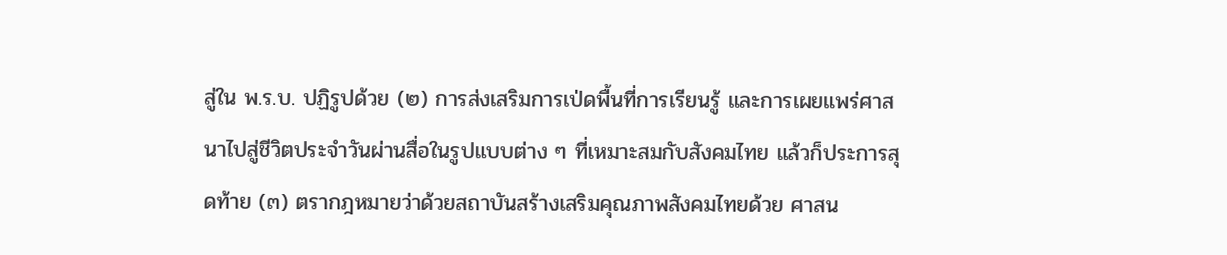สู่ใน พ.ร.บ. ปฏิรูปด้วย (๒) การส่งเสริมการเป่ดพื้นที่การเรียนรู้ และการเผยแพร่ศาสนาไปสู่ชีวิตประจําวันผ่านสื่อในรูปแบบต่าง ๆ ที่เหมาะสมกับสังคมไทย แล้วก็ประการสุดท้าย (๓) ตรากฎหมายว่าด้วยสถาบันสร้างเสริมคุณภาพสังคมไทยด้วย ศาสน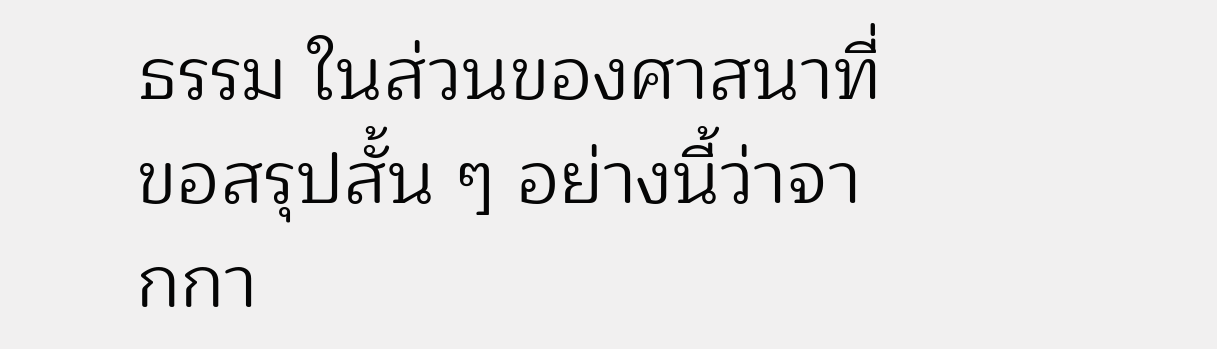ธรรม ในส่วนของศาสนาที่ขอสรุปสั้น ๆ อย่างนี้ว่าจากกา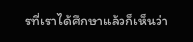รที่เราได้ศึกษาแล้วก็เห็นว่า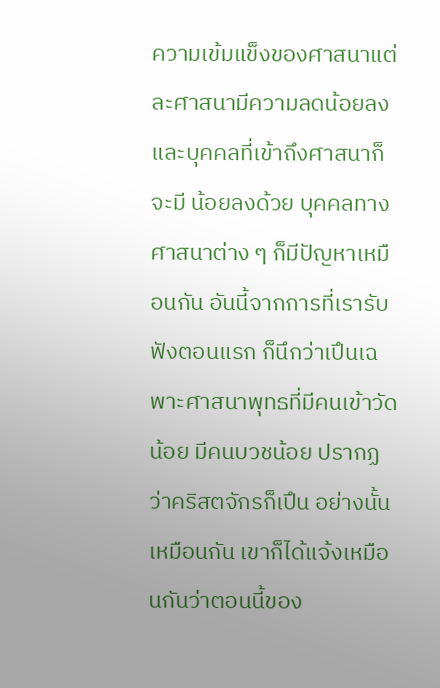ความเข้มแข็งของศาสนาแต่ละศาสนามีความลดน้อยลง และบุคคลที่เข้าถึงศาสนาก็จะมี น้อยลงด้วย บุคคลทางศาสนาต่าง ๆ ก็มีปัญหาเหมือนกัน อันนี้จากการที่เรารับฟังตอนแรก ก็นึกว่าเปึนเฉพาะศาสนาพุทธที่มีคนเข้าวัดน้อย มีคนบวชน้อย ปรากฏว่าคริสตจักรก็เปึน อย่างนั้นเหมือนกัน เขาก็ได้แจ้งเหมือนกันว่าตอนนี้ของ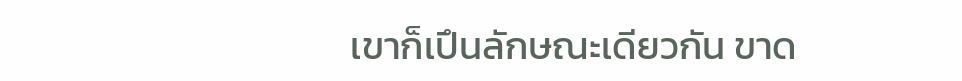เขาก็เปึนลักษณะเดียวกัน ขาด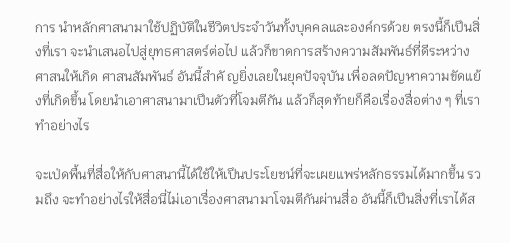การ นําหลักศาสนามาใช้ปฏิบัติในชีวิตประจําวันทั้งบุคคลและองค์กรด้วย ตรงนี้ก็เปึนสิ่งที่เรา จะนําเสนอไปสู่ยุทธศาสตร์ต่อไป แล้วก็ขาดการสร้างความสัมพันธ์ที่ดีระหว่างศาสนให้เกิด ศาสนสัมพันธ์ อันนี้สําคั ญยิ่งเลยในยุคปัจจุบัน เพื่อลดปัญหาความขัดแย้งที่เกิดขึ้น โดยนําเอาศาสนามาเปึนตัวที่โจมตีกัน แล้วก็สุดท้ายก็คือเรื่องสื่อต่าง ๆ ที่เราทําอย่างไร

จะเป่ดพื้นที่สื่อให้กับศาสนานี้ได้ใช้ให้เปึนประโยชน์ที่จะเผยแพร่หลักธรรมได้มากขึ้น รวมถึง จะทําอย่างไรให้สื่อนี่ไม่เอาเรื่องศาสนามาโจมตีกันผ่านสื่อ อันนี้ก็เปึนสิ่งที่เราได้ส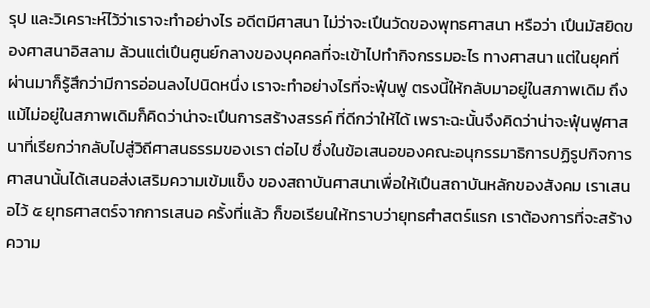รุป และวิเคราะห์ไว้ว่าเราจะทําอย่างไร อดีตมีศาสนา ไม่ว่าจะเปึนวัดของพุทธศาสนา หรือว่า เปึนมัสยิดของศาสนาอิสลาม ล้วนแต่เปึนศูนย์กลางของบุคคลที่จะเข้าไปทํากิจกรรมอะไร ทางศาสนา แต่ในยุคที่ผ่านมาก็รู้สึกว่ามีการอ่อนลงไปนิดหนึ่ง เราจะทําอย่างไรที่จะฟุ๋นฟู ตรงนี้ให้กลับมาอยู่ในสภาพเดิม ถึงแม้ไม่อยู่ในสภาพเดิมก็คิดว่าน่าจะเปึนการสร้างสรรค์ ที่ดีกว่าให้ได้ เพราะฉะนั้นจึงคิดว่าน่าจะฟุ๋นฟูศาสนาที่เรียกว่ากลับไปสู่วิถีศาสนธรรมของเรา ต่อไป ซึ่งในข้อเสนอของคณะอนุกรรมาธิการปฏิรูปกิจการศาสนานั้นได้เสนอส่งเสริมความเข้มแข็ง ของสถาบันศาสนาเพื่อให้เปึนสถาบันหลักของสังคม เราเสนอไว้ ๕ ยุทธศาสตร์จากการเสนอ ครั้งที่แล้ว ก็ขอเรียนให้ทราบว่ายุทธศำสตร์แรก เราต้องการที่จะสร้างความ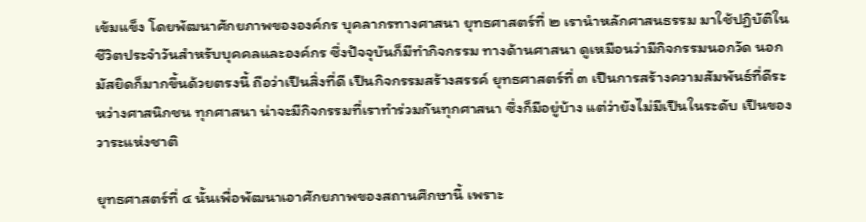เข้มแข็ง โดยพัฒนาศักยภาพขององค์กร บุคลากรทางศาสนา ยุทธศาสตร์ที่ ๒ เรานําหลักศาสนธรรม มาใช้ปฏิบัติในชีวิตประจําวันสําหรับบุคคลและองค์กร ซึ่งปัจจุบันก็มีทํากิจกรรม ทางด้านศาสนา ดูเหมือนว่ามีกิจกรรมนอกวัด นอกมัสยิดก็มากขึ้นด้วยตรงนี้ ถือว่าเปึนสิ่งที่ดี เปึนกิจกรรมสร้างสรรค์ ยุทธศาสตร์ที่ ๓ เปึนการสร้างความสัมพันธ์ที่ดีระหว่างศาสนิกชน ทุกศาสนา น่าจะมีกิจกรรมที่เราทําร่วมกันทุกศาสนา ซึ่งก็มีอยู่บ้าง แต่ว่ายังไม่มีเปึนในระดับ เปึนของวาระแห่งชาติ

ยุทธศาสตร์ที่ ๔ นั้นเพื่อพัฒนาเอาศักยภาพของสถานศึกษานี้ เพราะ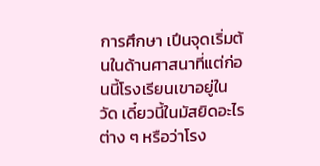การศึกษา เปึนจุดเริ่มต้นในด้านศาสนาที่แต่ก่อนนี้โรงเรียนเขาอยู่ในวัด เดี๋ยวนี้ในมัสยิดอะไรต่าง ๆ หรือว่าโรง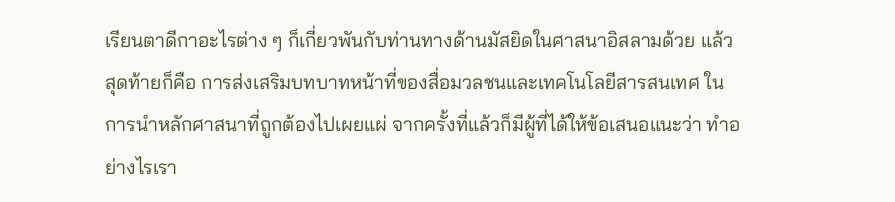เรียนตาดีกาอะไรต่าง ๆ ก็เกี่ยวพันกับท่านทางด้านมัสยิดในศาสนาอิสลามด้วย แล้วสุดท้ายก็คือ การส่งเสริมบทบาทหน้าที่ของสื่อมวลชนและเทคโนโลยีสารสนเทศ ในการนําหลักศาสนาที่ถูกต้องไปเผยแผ่ จากครั้งที่แล้วก็มีผู้ที่ได้ให้ข้อเสนอแนะว่า ทําอย่างไรเรา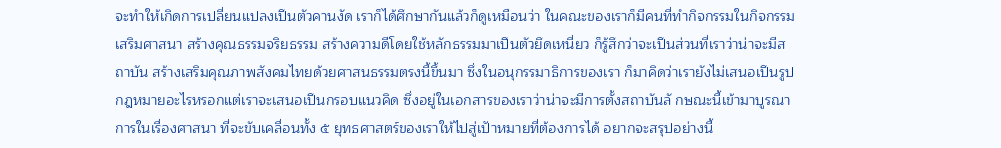จะทําให้เกิดการเปลี่ยนแปลงเปึนตัวคานงัด เราก็ได้ศึกษากันแล้วก็ดูเหมือนว่า ในคณะของเราก็มีคนที่ทํากิจกรรมในกิจกรรมเสริมศาสนา สร้างคุณธรรมจริยธรรม สร้างความดีโดยใช้หลักธรรมมาเปึนตัวยึดเหนี่ยว ก็รู้สึกว่าจะเปึนส่วนที่เราว่าน่าจะมีสถาบัน สร้างเสริมคุณภาพสังคมไทยด้วยศาสนธรรมตรงนี้ขึ้นมา ซึ่งในอนุกรรมาธิการของเรา ก็มาคิดว่าเรายังไม่เสนอเปึนรูปกฎหมายอะไรหรอกแต่เราจะเสนอเปึนกรอบแนวคิด ซึ่งอยู่ในเอกสารของเราว่าน่าจะมีการตั้งสถาบันลั กษณะนี้เข้ามาบูรณาการในเรื่องศาสนา ที่จะขับเคลื่อนทั้ง ๕ ยุทธศาสตร์ของเราให้ไปสู่เปัาหมายที่ต้องการได้ อยากจะสรุปอย่างนี้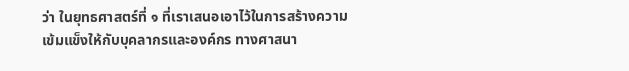ว่า ในยุทธศาสตร์ที่ ๑ ที่เราเสนอเอาไว้ในการสร้างความเข้มแข็งให้กับบุคลากรและองค์กร ทางศาสนา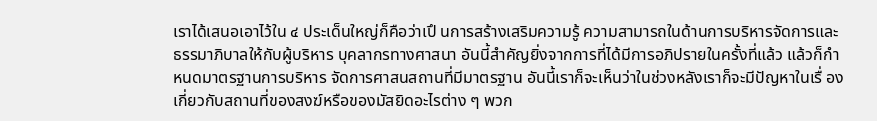เราได้เสนอเอาไว้ใน ๔ ประเด็นใหญ่ก็คือว่าเปึ นการสร้างเสริมความรู้ ความสามารถในด้านการบริหารจัดการและธรรมาภิบาลให้กับผู้บริหาร บุคลากรทางศาสนา อันนี้สําคัญยิ่งจากการที่ได้มีการอภิปรายในครั้งที่แล้ว แล้วก็กําหนดมาตรฐานการบริหาร จัดการศาสนสถานที่มีมาตรฐาน อันนี้เราก็จะเห็นว่าในช่วงหลังเราก็จะมีปัญหาในเรื่ อง เกี่ยวกับสถานที่ของสงฆ์หรือของมัสยิดอะไรต่าง ๆ พวก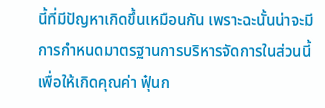นี้ที่มีปัญหาเกิดขึ้นเหมือนกัน เพราะฉะนั้นน่าจะมีการกําหนดมาตรฐานการบริหารจัดการในส่วนนี้เพื่อให้เกิดคุณค่า ฟุ๋นก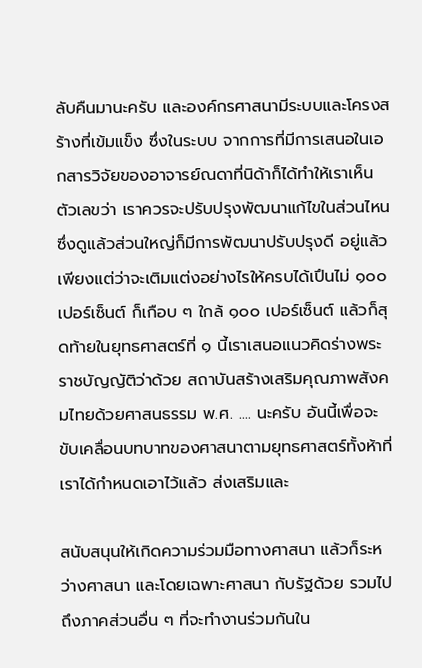ลับคืนมานะครับ และองค์กรศาสนามีระบบและโครงสร้างที่เข้มแข็ง ซึ่งในระบบ จากการที่มีการเสนอในเอกสารวิจัยของอาจารย์ณดาที่นิด้าก็ได้ทําให้เราเห็นตัวเลขว่า เราควรจะปรับปรุงพัฒนาแก้ไขในส่วนไหน ซึ่งดูแล้วส่วนใหญ่ก็มีการพัฒนาปรับปรุงดี อยู่แล้วเพียงแต่ว่าจะเติมแต่งอย่างไรให้ครบได้เปึนไม่ ๑๐๐ เปอร์เซ็นต์ ก็เกือบ ๆ ใกล้ ๑๐๐ เปอร์เซ็นต์ แล้วก็สุดท้ายในยุทธศาสตร์ที่ ๑ นี้เราเสนอแนวคิดร่างพระราชบัญญัติว่าด้วย สถาบันสร้างเสริมคุณภาพสังคมไทยด้วยศาสนธรรม พ.ศ. .... นะครับ อันนี้เพื่อจะ ขับเคลื่อนบทบาทของศาสนาตามยุทธศาสตร์ทั้งห้าที่เราได้กําหนดเอาไว้แล้ว ส่งเสริมและ

สนับสนุนให้เกิดความร่วมมือทางศาสนา แล้วก็ระหว่างศาสนา และโดยเฉพาะศาสนา กับรัฐด้วย รวมไปถึงภาคส่วนอื่น ๆ ที่จะทํางานร่วมกันใน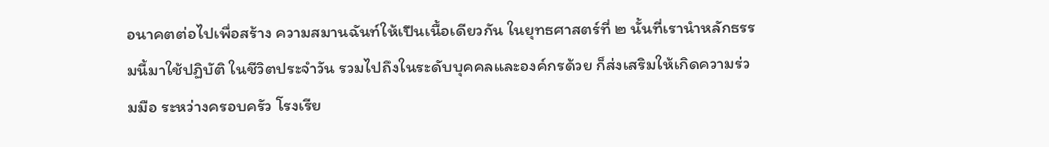อนาคตต่อไปเพื่อสร้าง ความสมานฉันท์ให้เปึนเนื้อเดียวกัน ในยุทธศาสตร์ที่ ๒ นั้นที่เรานําหลักธรรมนี้มาใช้ปฏิบัติ ในชีวิตประจําวัน รวมไปถึงในระดับบุคคลและองค์กรด้วย ก็ส่งเสริมให้เกิดความร่วมมือ ระหว่างครอบครัว โรงเรีย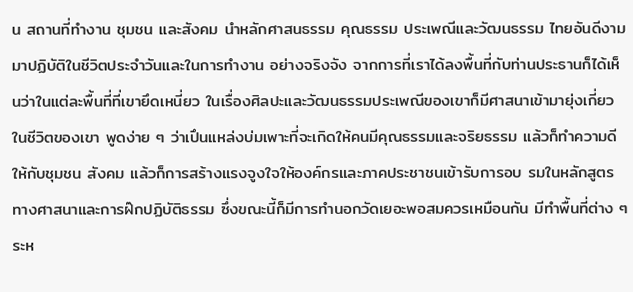น สถานที่ทํางาน ชุมชน และสังคม นําหลักศาสนธรรม คุณธรรม ประเพณีและวัฒนธรรม ไทยอันดีงามมาปฏิบัติในชีวิตประจําวันและในการทํางาน อย่างจริงจัง จากการที่เราได้ลงพื้นที่กับท่านประธานก็ได้เห็นว่าในแต่ละพื้นที่ที่เขายึดเหนี่ยว ในเรื่องศิลปะและวัฒนธรรมประเพณีของเขาก็มีศาสนาเข้ามายุ่งเกี่ยวในชีวิตของเขา พูดง่าย ๆ ว่าเปึนแหล่งบ่มเพาะที่จะเกิดให้คนมีคุณธรรมและจริยธรรม แล้วก็ทําความดีให้กับชุมชน สังคม แล้วก็การสร้างแรงจูงใจให้องค์กรและภาคประชาชนเข้ารับการอบ รมในหลักสูตร ทางศาสนาและการฝ๊กปฏิบัติธรรม ซึ่งขณะนี้ก็มีการทํานอกวัดเยอะพอสมควรเหมือนกัน มีทําพื้นที่ต่าง ๆ ระห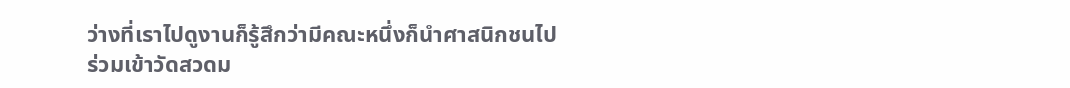ว่างที่เราไปดูงานก็รู้สึกว่ามีคณะหนึ่งก็นําศาสนิกชนไปร่วมเข้าวัดสวดม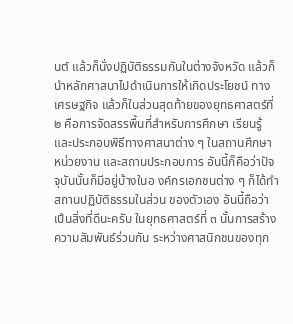นต์ แล้วก็นั่งปฏิบัติธรรมกันในต่างจังหวัด แล้วก็นําหลักศาสนาไปดําเนินการให้เกิดประโยชน์ ทางเศรษฐกิจ แล้วก็ในส่วนสุดท้ายของยุทธศาสตร์ที่ ๒ คือการจัดสรรพื้นที่สําหรับการศึกษา เรียนรู้ และประกอบพิธีทางศาสนาต่าง ๆ ในสถานศึกษา หน่วยงาน และสถานประกอบการ อันนี้ก็คือว่าปัจจุบันนั้นก็มีอยู่บ้างในอ งค์กรเอกชนต่าง ๆ ก็ได้ทําสถานปฏิบัติธรรมในส่วน ของตัวเอง อันนี้ถือว่าเปึนสิ่งที่ดีนะครับ ในยุทธศาสตร์ที่ ๓ นั้นการสร้างความสัมพันธ์ร่วมกัน ระหว่างศาสนิกชนของทุก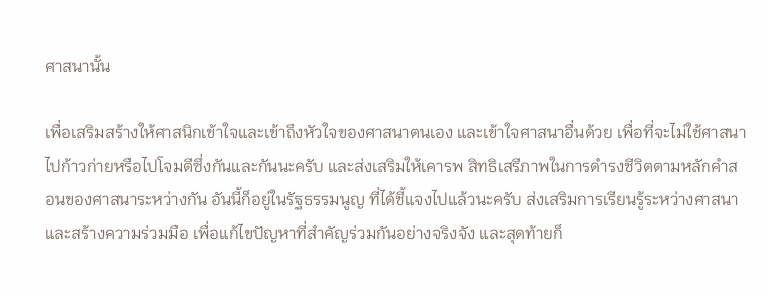ศาสนานั้น

เพื่อเสริมสร้างให้ศาสนิกเข้าใจและเข้าถึงหัวใจของศาสนาตนเอง และเข้าใจศาสนาอื่นด้วย เพื่อที่จะไม่ใช้ศาสนาไปก้าวก่ายหรือไปโจมตีซึ่งกันและกันนะครับ และส่งเสริมให้เคารพ สิทธิเสรีภาพในการดํารงชีวิตตามหลักคําสอนของศาสนาระหว่างกัน อันนี้ก็อยู่ในรัฐธรรมนูญ ที่ได้ชี้แจงไปแล้วนะครับ ส่งเสริมการเรียนรู้ระหว่างศาสนาและสร้างความร่วมมือ เพื่อแก้ไขปัญหาที่สําคัญร่วมกันอย่างจริงจัง และสุดท้ายก็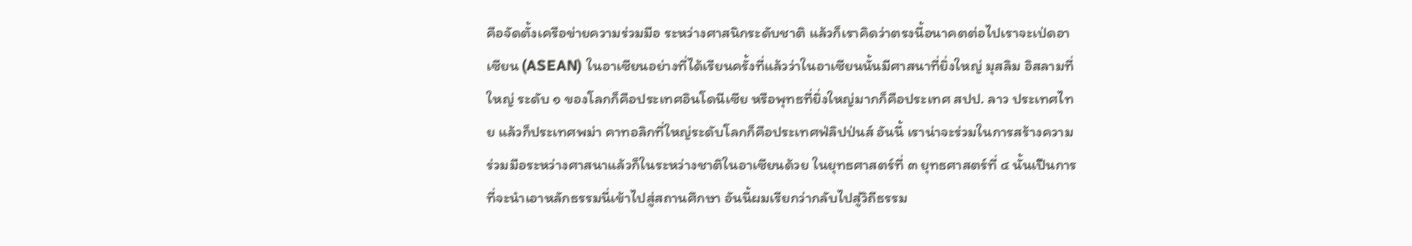คือจัดตั้งเครือข่ายความร่วมมือ ระหว่างศาสนิกระดับชาติ แล้วก็เราคิดว่าตรงนี้อนาคตต่อไปเราจะเป่ดอาเซียน (ASEAN) ในอาเซียนอย่างที่ได้เรียนครั้งที่แล้วว่าในอาเซียนนั้นมีศาสนาที่ยิ่งใหญ่ มุสลิม อิสลามที่ใหญ่ ระดับ ๑ ของโลกก็คือประเทศอินโดนีเซีย หรือพุทธที่ยิ่งใหญ่มากก็คือประเทศ สปป. ลาว ประเทศไทย แล้วก็ประเทศพม่า คาทอลิกที่ใหญ่ระดับโลกก็คือประเทศฟ่ลิปป่นส์ อันนี้ เราน่าจะร่วมในการสร้างความร่วมมือระหว่างศาสนาแล้วก็ในระหว่างชาติในอาเซียนด้วย ในยุทธศาสตร์ที่ ๓ ยุทธศาสตร์ที่ ๔ นั้นเปึนการที่จะนําเอาหลักธรรมนี่เข้าไปสู่สถานศึกษา อันนี้ผมเรียกว่ากลับไปสู่วิถีธรรม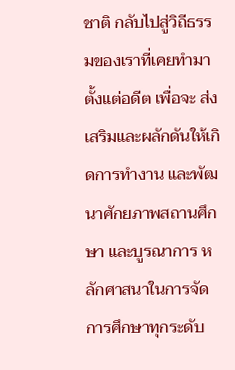ชาติ กลับไปสู่วิถีธรรมของเราที่เคยทํามาตั้งแต่อดีต เพื่อจะ ส่งเสริมและผลักดันให้เกิดการทํางาน และพัฒนาศักยภาพสถานศึกษา และบูรณาการ หลักศาสนาในการจัดการศึกษาทุกระดับ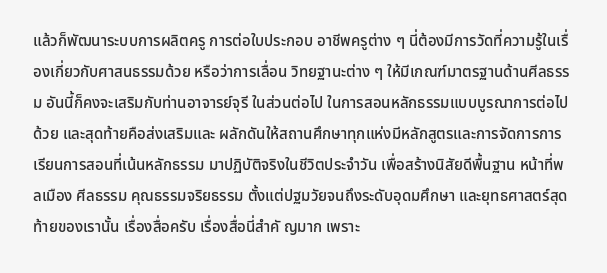แล้วก็พัฒนาระบบการผลิตครู การต่อใบประกอบ อาชีพครูต่าง ๆ นี่ต้องมีการวัดที่ความรู้ในเรื่องเกี่ยวกับศาสนธรรมด้วย หรือว่าการเลื่อน วิทยฐานะต่าง ๆ ให้มีเกณฑ์มาตรฐานด้านศีลธรรม อันนี้ก็คงจะเสริมกับท่านอาจารย์จุรี ในส่วนต่อไป ในการสอนหลักธรรมแบบบูรณาการต่อไปด้วย และสุดท้ายคือส่งเสริมและ ผลักดันให้สถานศึกษาทุกแห่งมีหลักสูตรและการจัดการการเรียนการสอนที่เน้นหลักธรรม มาปฏิบัติจริงในชีวิตประจําวัน เพื่อสร้างนิสัยดีพื้นฐาน หน้าที่พลเมือง ศีลธรรม คุณธรรมจริยธรรม ตั้งแต่ปฐมวัยจนถึงระดับอุดมศึกษา และยุทธศาสตร์สุดท้ายของเรานั้น เรื่องสื่อครับ เรื่องสื่อนี่สําคั ญมาก เพราะ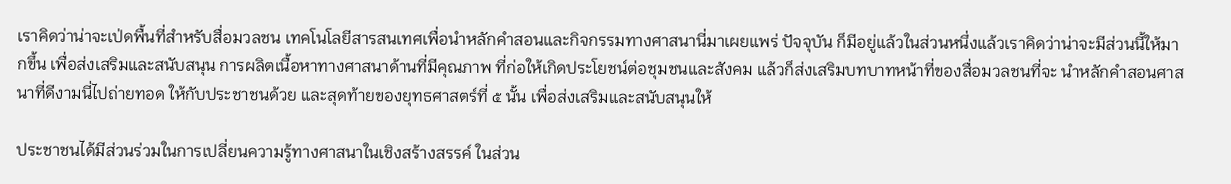เราคิดว่าน่าจะเป่ดพื้นที่สําหรับสื่อมวลชน เทคโนโลยีสารสนเทศเพื่อนําหลักคําสอนและกิจกรรมทางศาสนานี่มาเผยแพร่ ปัจจุบัน ก็มีอยู่แล้วในส่วนหนึ่งแล้วเราคิดว่าน่าจะมีส่วนนี้ให้มากขึ้น เพื่อส่งเสริมและสนับสนุน การผลิตเนื้อหาทางศาสนาด้านที่มีคุณภาพ ที่ก่อให้เกิดประโยชน์ต่อชุมชนและสังคม แล้วก็ส่งเสริมบทบาทหน้าที่ของสื่อมวลชนที่จะ นําหลักคําสอนศาสนาที่ดีงามนี่ไปถ่ายทอด ให้กับประชาชนด้วย และสุดท้ายของยุทธศาสตร์ที่ ๕ นั้น เพื่อส่งเสริมและสนับสนุนให้

ประชาชนได้มีส่วนร่วมในการเปลี่ยนความรู้ทางศาสนาในเชิงสร้างสรรค์ ในส่วน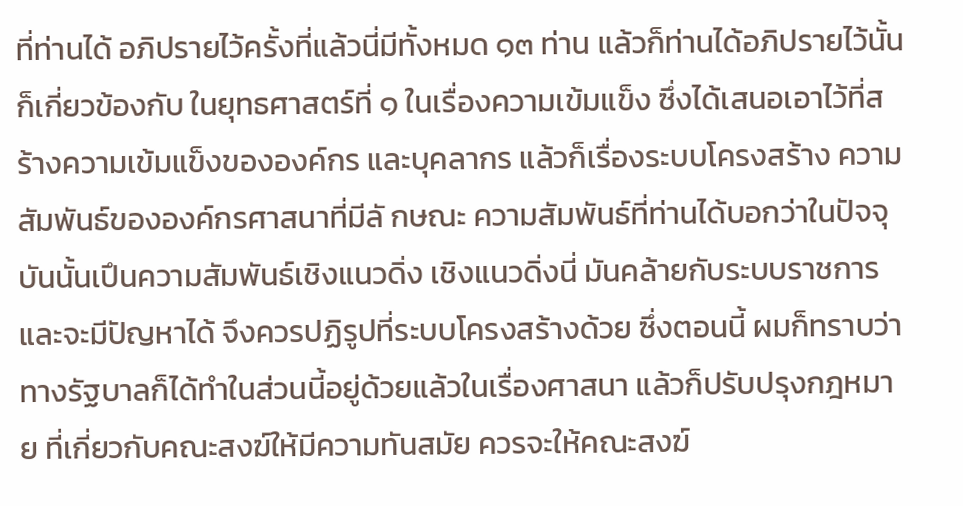ที่ท่านได้ อภิปรายไว้ครั้งที่แล้วนี่มีทั้งหมด ๑๓ ท่าน แล้วก็ท่านได้อภิปรายไว้นั้นก็เกี่ยวข้องกับ ในยุทธศาสตร์ที่ ๑ ในเรื่องความเข้มแข็ง ซึ่งได้เสนอเอาไว้ที่สร้างความเข้มแข็งขององค์กร และบุคลากร แล้วก็เรื่องระบบโครงสร้าง ความสัมพันธ์ขององค์กรศาสนาที่มีลั กษณะ ความสัมพันธ์ที่ท่านได้บอกว่าในปัจจุบันนั้นเปึนความสัมพันธ์เชิงแนวดิ่ง เชิงแนวดิ่งนี่ มันคล้ายกับระบบราชการและจะมีปัญหาได้ จึงควรปฏิรูปที่ระบบโครงสร้างด้วย ซึ่งตอนนี้ ผมก็ทราบว่าทางรัฐบาลก็ได้ทําในส่วนนี้อยู่ด้วยแล้วในเรื่องศาสนา แล้วก็ปรับปรุงกฎหมาย ที่เกี่ยวกับคณะสงฆ์ให้มีความทันสมัย ควรจะให้คณะสงฆ์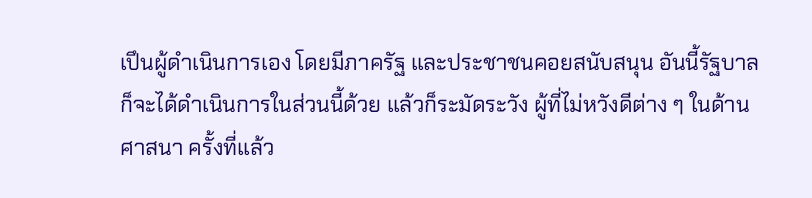เปึนผู้ดําเนินการเอง โดยมีภาครัฐ และประชาชนคอยสนับสนุน อันนี้รัฐบาลก็จะได้ดําเนินการในส่วนนี้ด้วย แล้วก็ระมัดระวัง ผู้ที่ไม่หวังดีต่าง ๆ ในด้านศาสนา ครั้งที่แล้ว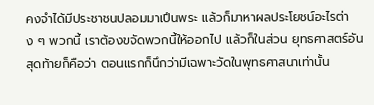คงจําได้มีประชาชนปลอมมาเปึนพระ แล้วก็มาหาผลประโยชน์อะไรต่าง ๆ พวกนี้ เราต้องขจัดพวกนี้ให้ออกไป แล้วก็ในส่วน ยุทธศาสตร์อันสุดท้ายก็คือว่า ตอนแรกก็นึกว่ามีเฉพาะวัดในพุทธศาสนาเท่านั้น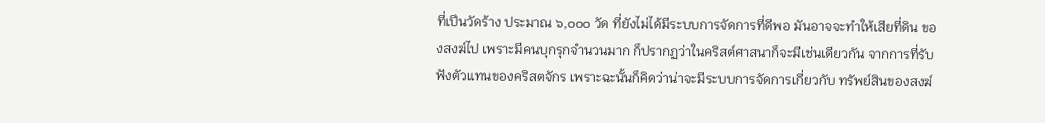ที่เปึนวัดร้าง ประมาณ ๖,๐๐๐ วัด ที่ยังไม่ได้มีระบบการจัดการที่ดีพอ มันอาจจะทําให้เสียที่ดิน ของสงฆ์ไป เพราะมีคนบุกรุกจํานวนมาก ก็ปรากฏว่าในคริสต์ศาสนาก็จะมีเช่นเดียวกัน จากการที่รับฟังตัวแทนของคริสตจักร เพราะฉะนั้นก็คิดว่าน่าจะมีระบบการจัดการเกี่ยวกับ ทรัพย์สินของสงฆ์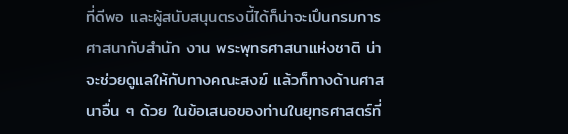ที่ดีพอ และผู้สนับสนุนตรงนี้ได้ก็น่าจะเปึนกรมการศาสนากับสํานัก งาน พระพุทธศาสนาแห่งชาติ น่าจะช่วยดูแลให้กับทางคณะสงฆ์ แล้วก็ทางด้านศาสนาอื่น ๆ ด้วย ในข้อเสนอของท่านในยุทธศาสตร์ที่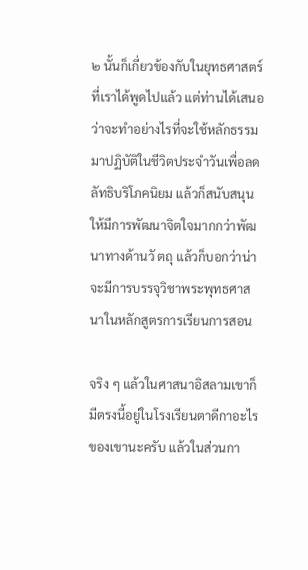๒ นั้นก็เกี่ยวข้องกับในยุทธศาสตร์ที่เราได้พูดไปแล้ว แต่ท่านได้เสนอว่าจะทําอย่างไรที่จะใช้หลักธรรมมาปฏิบัติในชีวิตประจําวันเพื่อลด ลัทธิบริโภคนิยม แล้วก็สนับสนุนให้มีการพัฒนาจิตใจมากกว่าพัฒนาทางด้านวั ตถุ แล้วก็บอกว่าน่าจะมีการบรรจุวิชาพระพุทธศาสนาในหลักสูตรการเรียนการสอน

จริง ๆ แล้วในศาสนาอิสลามเขาก็มีตรงนี้อยู่ในโรงเรียนตาดีกาอะไรของเขานะครับ แล้วในส่วนกา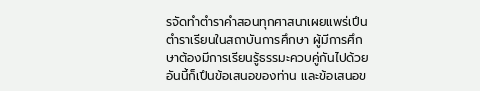รจัดทําตําราคําสอนทุกศาสนาเผยแพร่เปึนตําราเรียนในสถาบันการศึกษา ผู้มีการศึกษาต้องมีการเรียนรู้ธรรมะควบคู่กันไปด้วยอันนี้ก็เปึนข้อเสนอของท่าน และข้อเสนอข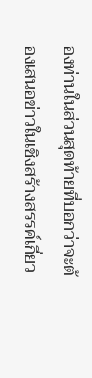องท่านในส่วนสุดท้ายที่บอกว่าจะต้องเสนอข่าวในเชิงสร้างสรรค์เกี่ยว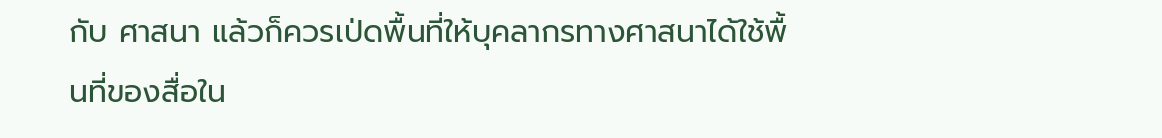กับ ศาสนา แล้วก็ควรเป่ดพื้นที่ให้บุคลากรทางศาสนาได้ใช้พื้นที่ของสื่อใน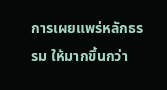การเผยแพร่หลักธรรม ให้มากขึ้นกว่า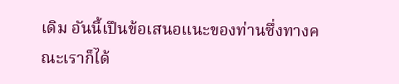เดิม อันนี้เปึนข้อเสนอแนะของท่านซึ่งทางคณะเราก็ได้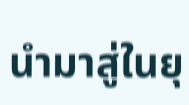นํามาสู่ในยุ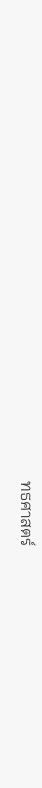ทธศาสตร์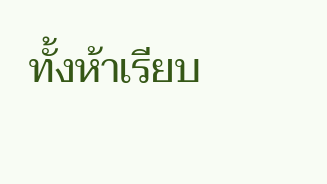ทั้งห้าเรียบ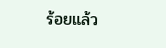ร้อยแล้ว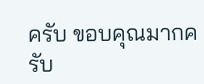ครับ ขอบคุณมากครับ